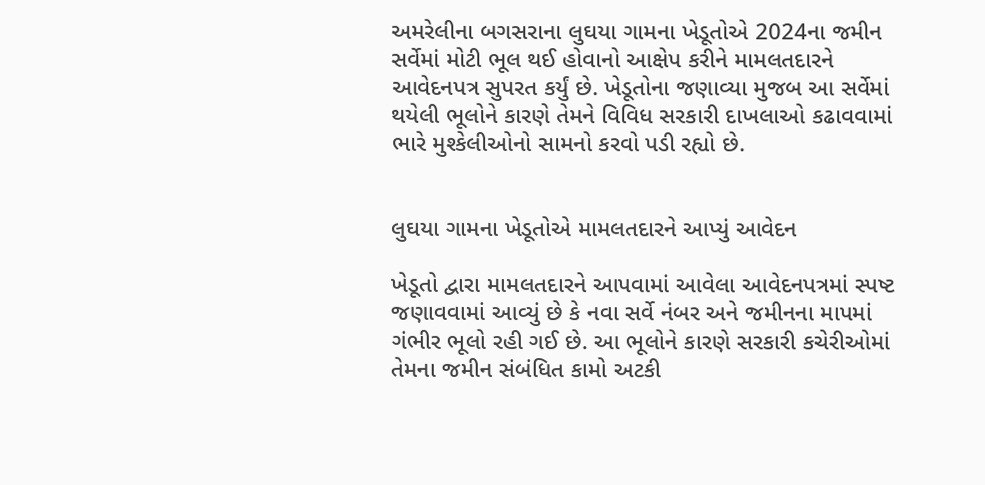અમરેલીના બગસરાના લુઘયા ગામના ખેડૂતોએ 2024ના જમીન સર્વેમાં મોટી ભૂલ થઈ હોવાનો આક્ષેપ કરીને મામલતદારને આવેદનપત્ર સુપરત કર્યું છે. ખેડૂતોના જણાવ્યા મુજબ આ સર્વેમાં થયેલી ભૂલોને કારણે તેમને વિવિધ સરકારી દાખલાઓ કઢાવવામાં ભારે મુશ્કેલીઓનો સામનો કરવો પડી રહ્યો છે.


લુઘયા ગામના ખેડૂતોએ મામલતદારને આપ્યું આવેદન

ખેડૂતો દ્વારા મામલતદારને આપવામાં આવેલા આવેદનપત્રમાં સ્પષ્ટ જણાવવામાં આવ્યું છે કે નવા સર્વે નંબર અને જમીનના માપમાં ગંભીર ભૂલો રહી ગઈ છે. આ ભૂલોને કારણે સરકારી કચેરીઓમાં તેમના જમીન સંબંધિત કામો અટકી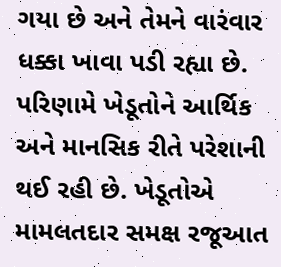ગયા છે અને તેમને વારંવાર ધક્કા ખાવા પડી રહ્યા છે. પરિણામે ખેડૂતોને આર્થિક અને માનસિક રીતે પરેશાની થઈ રહી છે. ખેડૂતોએ મામલતદાર સમક્ષ રજૂઆત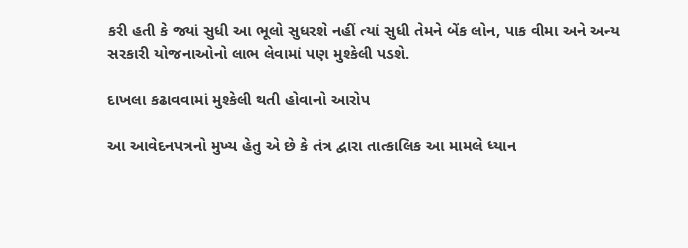કરી હતી કે જ્યાં સુધી આ ભૂલો સુધરશે નહીં ત્યાં સુધી તેમને બેંક લોન, પાક વીમા અને અન્ય સરકારી યોજનાઓનો લાભ લેવામાં પણ મુશ્કેલી પડશે.

દાખલા કઢાવવામાં મુશ્કેલી થતી હોવાનો આરોપ

આ આવેદનપત્રનો મુખ્ય હેતુ એ છે કે તંત્ર દ્વારા તાત્કાલિક આ મામલે ધ્યાન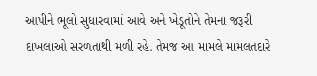આપીને ભૂલો સુધારવામાં આવે અને ખેડૂતોને તેમના જરૂરી દાખલાઓ સરળતાથી મળી રહે. તેમજ આ મામલે મામલતદારે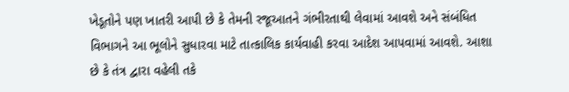ખેડૂતોને પણ ખાતરી આપી છે કે તેમની રજૂઆતને ગંભીરતાથી લેવામાં આવશે અને સંબંધિત વિભાગને આ ભૂલોને સુધારવા માટે તાત્કાલિક કાર્યવાહી કરવા આદેશ આપવામાં આવશે. આશા છે કે તંત્ર દ્વારા વહેલી તકે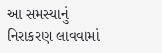આ સમસ્યાનું નિરાકરણ લાવવામાં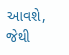આવશે, જેથી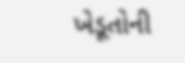ખેડૂતોની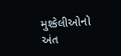મુશ્કેલીઓનો અંત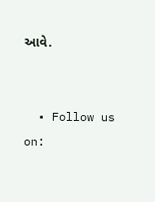આવે.


  • Follow us on: